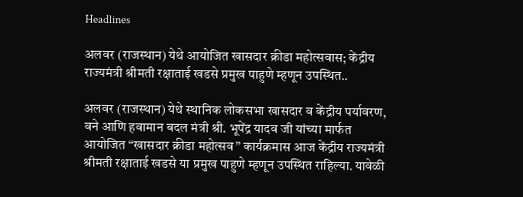Headlines

अलवर (राजस्थान) येथे आयोजित खासदार क्रीडा महोत्सवास; केंद्रीय राज्यमंत्री श्रीमती रक्षाताई खडसे प्रमुख पाहुणे म्हणून उपस्थित..

अलवर (राजस्थान) येथे स्थानिक लोकसभा खासदार व केंद्रीय पर्यावरण, वने आणि हवामान बदल मंत्री श्री. भूपेंद्र यादव जी यांच्या मार्फत आयोजित “खासदार क्रीडा महोत्सव” कार्यक्रमास आज केंद्रीय राज्यमंत्री श्रीमती रक्षाताई खडसे या प्रमुख पाहुणे म्हणून उपस्थित राहिल्या. यावेळी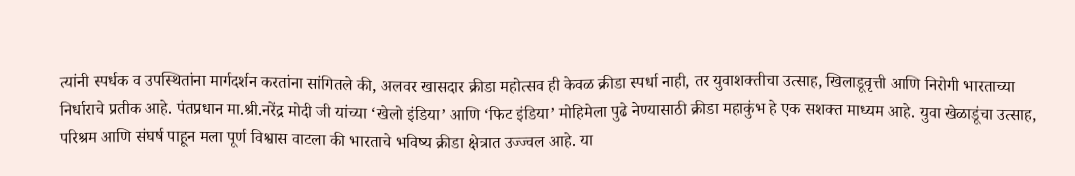त्यांनी स्पर्धक व उपस्थितांना मार्गदर्शन करतांना सांगितले की, अलवर खासदार क्रीडा महोत्सव ही केवळ क्रीडा स्पर्धा नाही, तर युवाशक्तीचा उत्साह, खिलाडूवृत्ती आणि निरोगी भारताच्या निर्धाराचे प्रतीक आहे. पंतप्रधान मा.श्री.नरेंद्र मोदी जी यांच्या ‘खेलो इंडिया’ आणि ‘फिट इंडिया’ मोहिमेला पुढे नेण्यासाठी क्रीडा महाकुंभ हे एक सशक्त माध्यम आहे. युवा खेळाडूंचा उत्साह, परिश्रम आणि संघर्ष पाहून मला पूर्ण विश्वास वाटला की भारताचे भविष्य क्रीडा क्षेत्रात उज्ज्वल आहे. या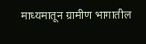माध्यमातून ग्रामीण भागातील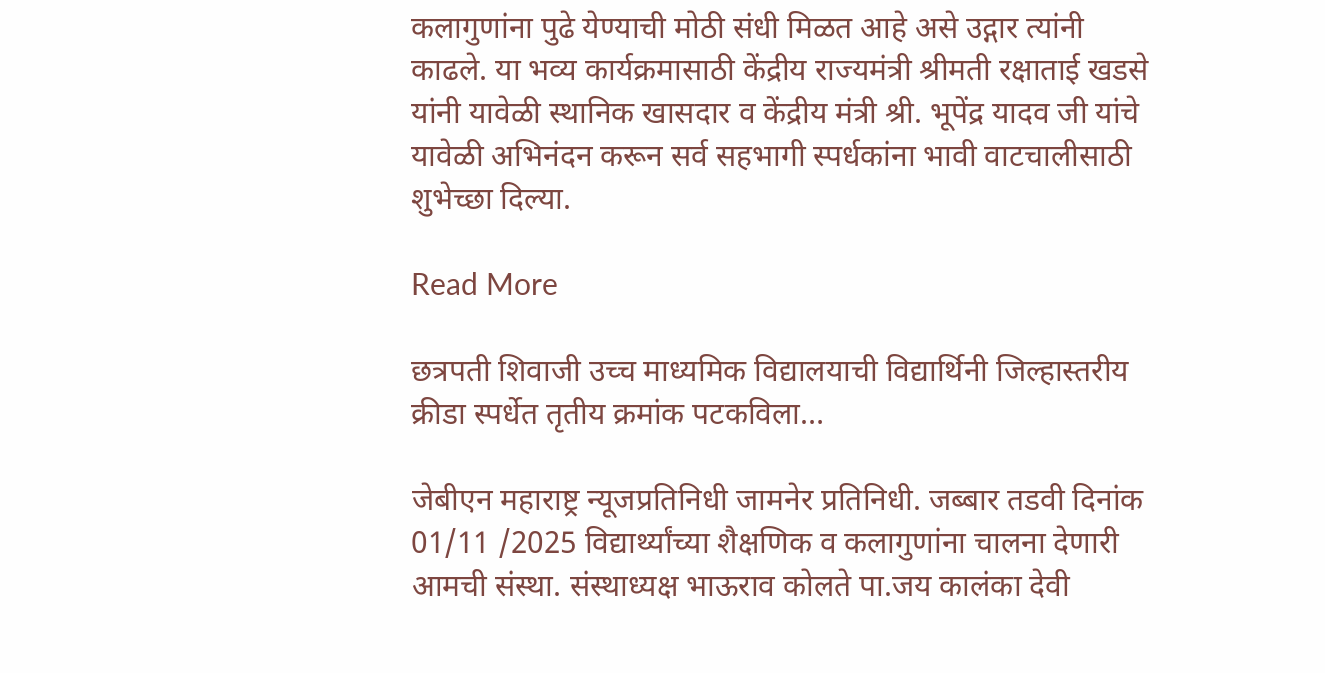कलागुणांना पुढे येण्याची मोठी संधी मिळत आहे असे उद्गार त्यांनी काढले. या भव्य कार्यक्रमासाठी केंद्रीय राज्यमंत्री श्रीमती रक्षाताई खडसे यांनी यावेळी स्थानिक खासदार व केंद्रीय मंत्री श्री. भूपेंद्र यादव जी यांचे यावेळी अभिनंदन करून सर्व सहभागी स्पर्धकांना भावी वाटचालीसाठी शुभेच्छा दिल्या.

Read More

छत्रपती शिवाजी उच्च माध्यमिक विद्यालयाची विद्यार्थिनी जिल्हास्तरीय क्रीडा स्पर्धेत तृतीय क्रमांक पटकविला…

जेबीएन महाराष्ट्र न्यूजप्रतिनिधी जामनेर प्रतिनिधी. जब्बार तडवी दिनांक 01/11 /2025 विद्यार्थ्यांच्या शैक्षणिक व कलागुणांना चालना देणारी आमची संस्था. संस्थाध्यक्ष भाऊराव कोलते पा.जय कालंका देवी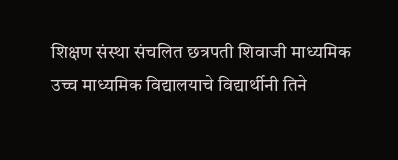शिक्षण संस्था संचलित छत्रपती शिवाजी माध्यमिक उच्च माध्यमिक विद्यालयाचे विद्यार्थीनी तिने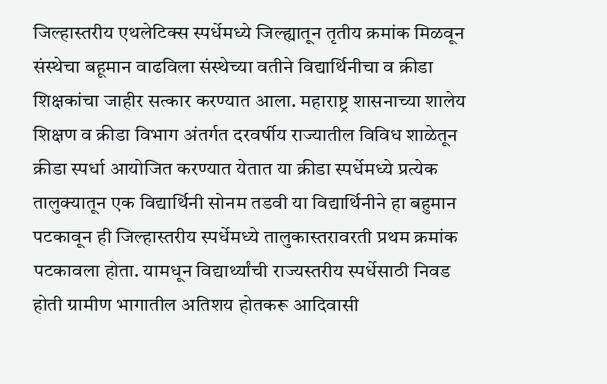जिल्हास्तरीय एथलेटिक्स स्पर्धेमध्ये जिल्ह्यातून तृतीय क्रमांक मिळवून संस्थेचा बहूमान वाढविला संस्थेच्या वतीने विद्यार्थिनीचा व क्रीडा शिक्षकांचा जाहीर सत्कार करण्यात आला. महाराष्ट्र शासनाच्या शालेय शिक्षण व क्रीडा विभाग अंतर्गत दरवर्षीय राज्यातील विविध शाळेतून क्रीडा स्पर्धा आयोजित करण्यात येतात या क्रीडा स्पर्धेमध्ये प्रत्येक तालुक्यातून एक विद्यार्थिनी सोनम तडवी या विद्यार्थिनीने हा बहुमान पटकावून ही जिल्हास्तरीय स्पर्धेमध्ये तालुकास्तरावरती प्रथम क्रमांक पटकावला होता. यामधून विद्यार्थ्यांची राज्यस्तरीय स्पर्धेसाठी निवड होती ग्रामीण भागातील अतिशय होतकरू आदिवासी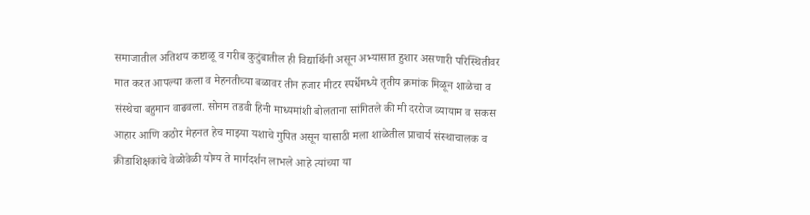समाजातील अतिशय कष्टाळू व गरीब कुटुंबातील ही विद्यार्थिनी असून अभ्यासात हुशार असणारी परिस्थितीवर मात करत आपल्या कला व मेहनतीच्या बळावर तीन हजार मीटर स्पर्धेमध्ये तृतीय क्रमांक मिळून शाळेचा व संस्थेचा बहुमान वाढवला. सोनम तडवी हिनी माध्यमांशी बोलताना सांगितले की मी दररोज व्यायाम व सकस आहार आणि कठोर मेहनत हेच माझ्या यशाचे गुपित असून यासाठी मला शाळेतील प्राचार्य संस्थाचालक व क्रीडाशिक्षकांचे वेळोवेळी योग्य ते मार्गदर्शन लाभले आहे त्यांच्या या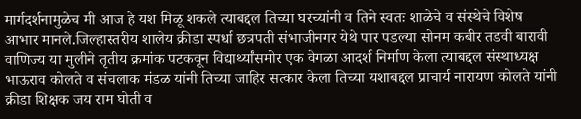मार्गदर्शनामुळेच मी आज हे यश मिळू शकले त्याबद्दल तिच्या घरच्यांनी व तिने स्वतः शाळेचे व संस्थेचे विशेष आभार मानले.जिल्हास्तरीय शालेय क्रीडा स्पर्धा छत्रपती संभाजीनगर येथे पार पडल्या सोनम कबीर तडवी बारावी वाणिज्य या मुलीने तृतीय क्रमांक पटकवून विद्यार्थ्यांसमोर एक वेगळा आदर्श निर्माण केला त्याबद्दल संस्थाध्यक्ष भाऊराव कोलते व संचलाक मंडळ यांनी तिच्या जाहिर सत्कार केला तिच्या यशाबद्दल प्राचार्य नारायण कोलते यांनी क्रीडा शिक्षक जय राम घोती व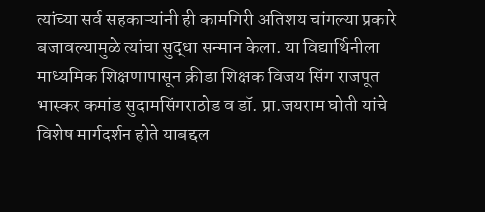त्यांच्या सर्व सहकाऱ्यांनी ही कामगिरी अतिशय चांगल्या प्रकारे बजावल्यामुळे त्यांचा सुद्धा सन्मान केला. या विद्यार्थिनीला माध्यमिक शिक्षणापासून क्रीडा शिक्षक विजय सिंग राजपूत भास्कर कमांड सुदामसिंगराठोड व डॉ. प्रा.जयराम घोती यांचे विशेष मार्गदर्शन होते याबद्दल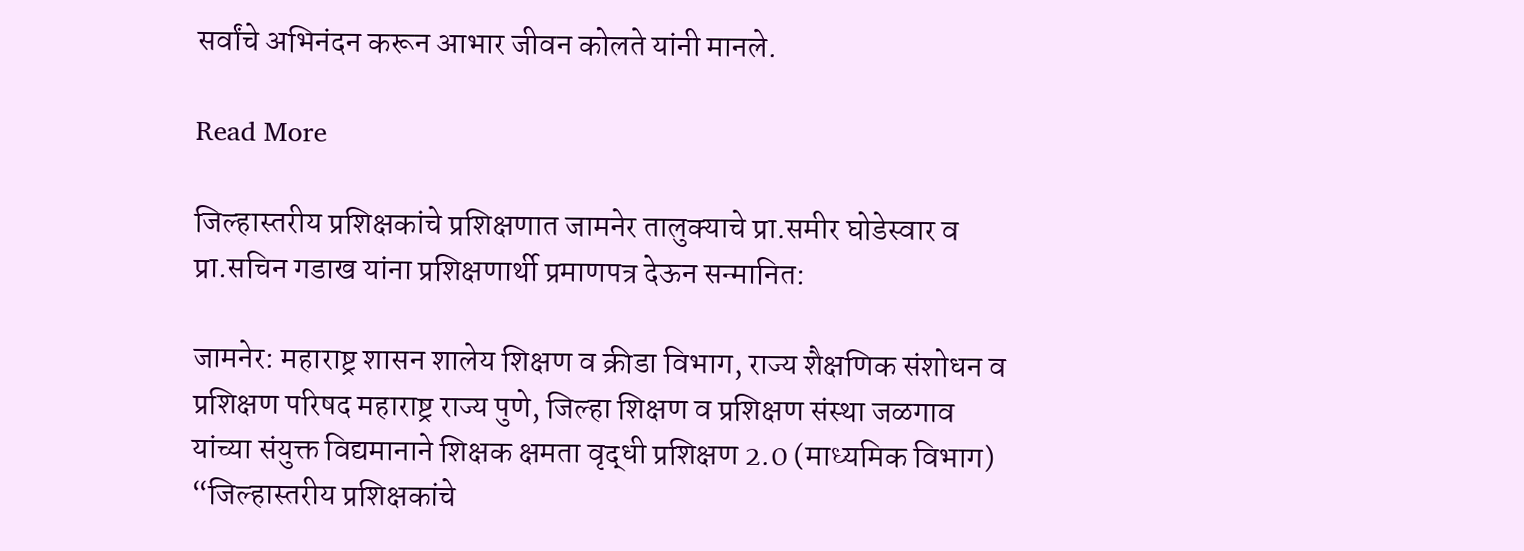सर्वांचे अभिनंदन करून आभार जीवन कोलते यांनी मानले.

Read More

जिल्हास्तरीय प्रशिक्षकांचे प्रशिक्षणात जामनेर तालुक्याचे प्रा.समीर घोडेस्वार व प्रा.सचिन गडाख यांना प्रशिक्षणार्थी प्रमाणपत्र देऊन सन्मानित:

जामनेर: महाराष्ट्र शासन शालेय शिक्षण व क्रीडा विभाग, राज्य शैक्षणिक संशोधन व प्रशिक्षण परिषद महाराष्ट्र राज्य पुणे, जिल्हा शिक्षण व प्रशिक्षण संस्था जळगाव यांच्या संयुक्त विद्यमानाने शिक्षक क्षमता वृद्धी प्रशिक्षण 2.0 (माध्यमिक विभाग) “जिल्हास्तरीय प्रशिक्षकांचे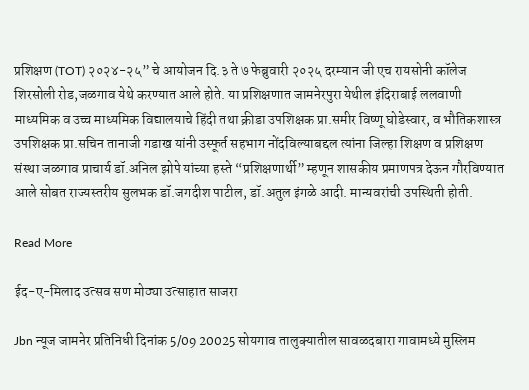प्रशिक्षण (TOT) २०२४-२५” चे आयोजन दि.३ ते ७ फेब्रुवारी २०२५ दरम्यान जी एच रायसोनी कॉलेज शिरसोली रोड,जळगाव येथे करण्यात आले होते. या प्रशिक्षणात जामनेरपुरा येथील इंदिराबाई ललवाणी माध्यमिक व उच्च माध्यमिक विद्यालयाचे हिंदी तथा क्रीडा उपशिक्षक प्रा.समीर विष्णू घोडेस्वार, व भौतिकशास्त्र उपशिक्षक प्रा.सचिन तानाजी गडाख यांनी उस्फूर्त सहभाग नोंदविल्याबद्दल त्यांना जिल्हा शिक्षण व प्रशिक्षण संस्था जळगाव प्राचार्य डॉ.अनिल झोपे यांच्या हस्ते “प्रशिक्षणार्थी” म्हणून शासकीय प्रमाणपत्र देऊन गौरविण्यात आले सोबत राज्यस्तरीय सुलभक डॉ.जगदीश पाटील, डॉ.अतुल इंगळे आदी. मान्यवरांची उपस्थिती होती.

Read More

ईद-ए-मिलाद उत्सव सण मोठ्या उत्साहात साजरा

Jbn न्यूज जामनेर प्रतिनिधी दिनांक 5/09 20025 सोयगाव तालुक्यातील सावळदबारा गावामध्ये मुस्लिम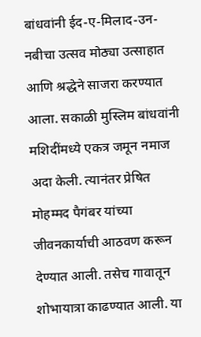बांधवांनी ईद-ए-मिलाद-उन-नबीचा उत्सव मोठ्या उत्साहात आणि श्रद्धेने साजरा करण्यात आला. सकाळी मुस्लिम बांधवांनी मशिदींमध्ये एकत्र जमून नमाज अदा केली. त्यानंतर प्रेषित मोहम्मद पैगंबर यांच्या जीवनकार्याची आठवण करून देण्यात आली. तसेच गावातून शोभायात्रा काढण्यात आली. या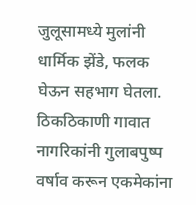जुलूसामध्ये मुलांनी धार्मिक झेंडे, फलक घेऊन सहभाग घेतला. ठिकठिकाणी गावात नागरिकांनी गुलाबपुष्प वर्षाव करून एकमेकांना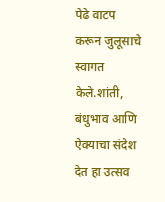पेढे वाटप करून जुलूसाचे स्वागत केले.शांती, बंधुभाव आणि ऐक्याचा संदेश देत हा उत्सव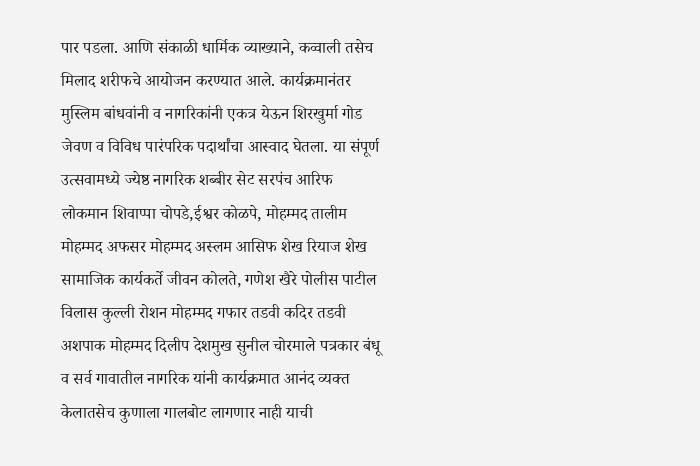पार पडला. आणि संकाळी धार्मिक व्याख्याने, कव्वाली तसेच मिलाद शरीफचे आयोजन करण्यात आले. कार्यक्रमानंतर मुस्लिम बांधवांनी व नागरिकांनी एकत्र येऊन शिरखुर्मा गोड जेवण व विविध पारंपरिक पदार्थांचा आस्वाद घेतला. या संपूर्ण उत्सवामध्ये ज्येष्ठ नागरिक शब्बीर सेट सरपंच आरिफ लोकमान शिवाप्पा चोपडे,ईश्वर कोळपे, मोहम्मद तालीम मोहम्मद अफसर मोहम्मद अस्लम आसिफ शेख रियाज शेख सामाजिक कार्यकर्ते जीवन कोलते, गणेश खैरे पोलीस पाटील विलास कुल्ली रोशन मोहम्मद गफार तडवी कदिर तडवी अशपाक मोहम्मद दिलीप देशमुख सुनील चोरमाले पत्रकार बंधू व सर्व गावातील नागरिक यांनी कार्यक्रमात आनंद व्यक्त केलातसेच कुणाला गालबोट लागणार नाही याची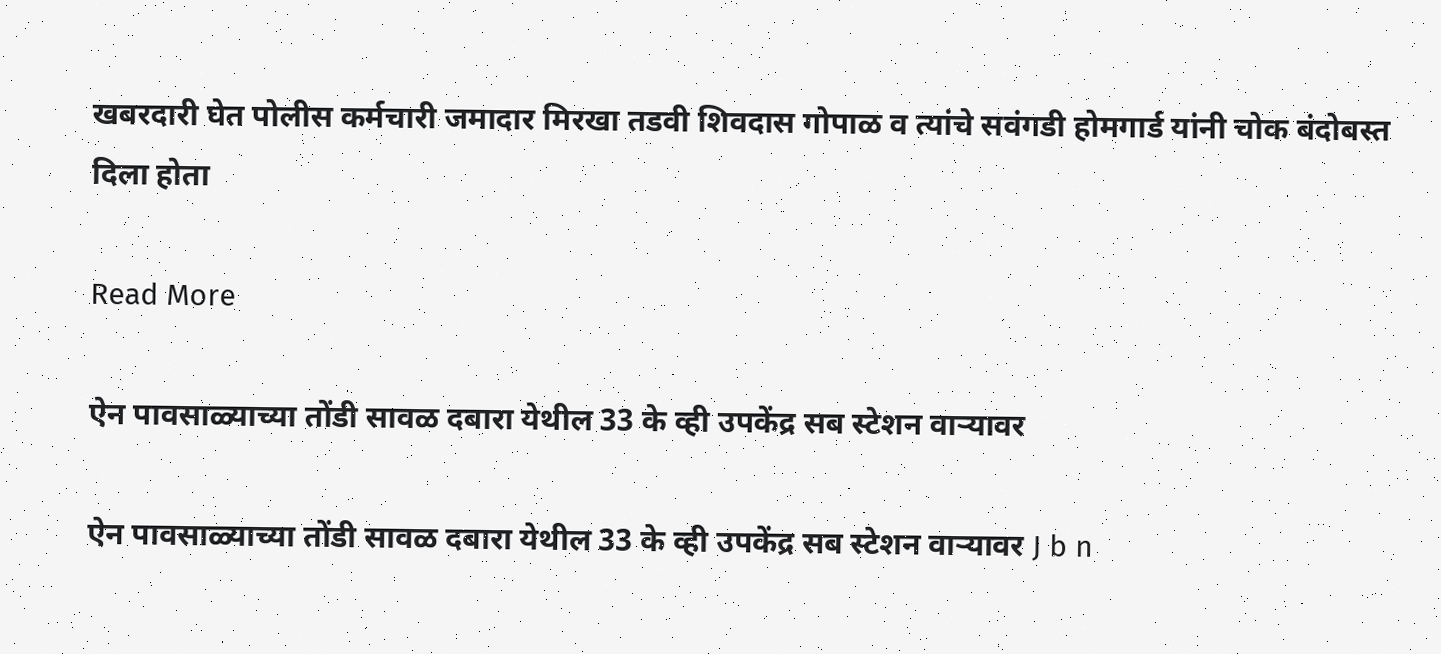खबरदारी घेत पोलीस कर्मचारी जमादार मिरखा तडवी शिवदास गोपाळ व त्यांचे सवंगडी होमगार्ड यांनी चोक बंदोबस्त दिला होता

Read More

ऐन पावसाळ्याच्या तोंडी सावळ दबारा येथील 33 के व्ही उपकेंद्र सब स्टेशन वाऱ्यावर

ऐन पावसाळ्याच्या तोंडी सावळ दबारा येथील 33 के व्ही उपकेंद्र सब स्टेशन वाऱ्यावर J b n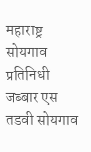महाराष्ट्र सोयगाव प्रतिनिधी जब्बार एस तडवी सोयगाव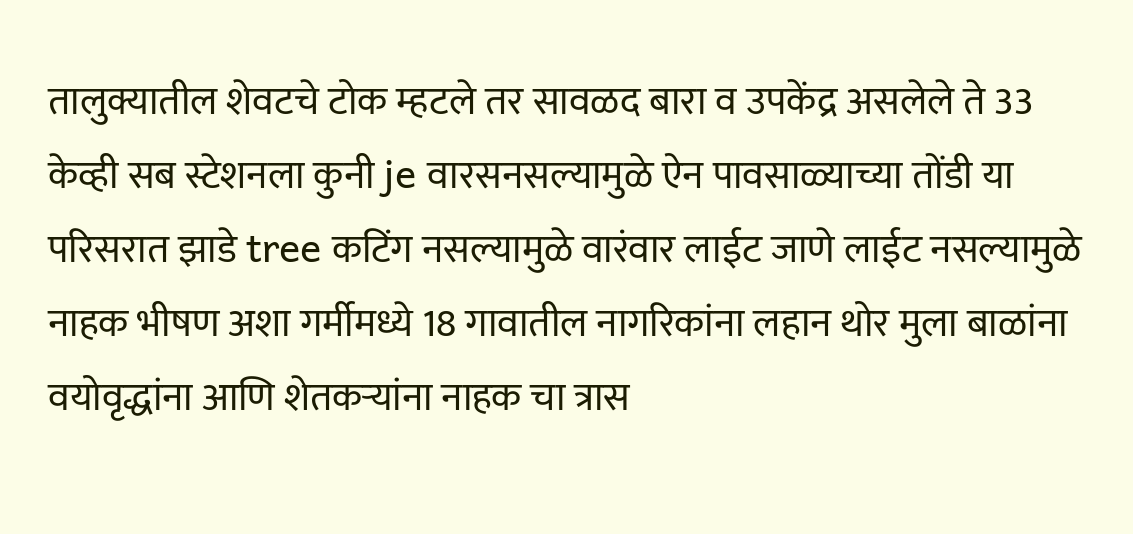तालुक्यातील शेवटचे टोक म्हटले तर सावळद बारा व उपकेंद्र असलेले ते 33 केव्ही सब स्टेशनला कुनी je वारसनसल्यामुळे ऐन पावसाळ्याच्या तोंडी या परिसरात झाडे tree कटिंग नसल्यामुळे वारंवार लाईट जाणे लाईट नसल्यामुळे नाहक भीषण अशा गर्मीमध्ये 18 गावातील नागरिकांना लहान थोर मुला बाळांना वयोवृद्धांना आणि शेतकऱ्यांना नाहक चा त्रास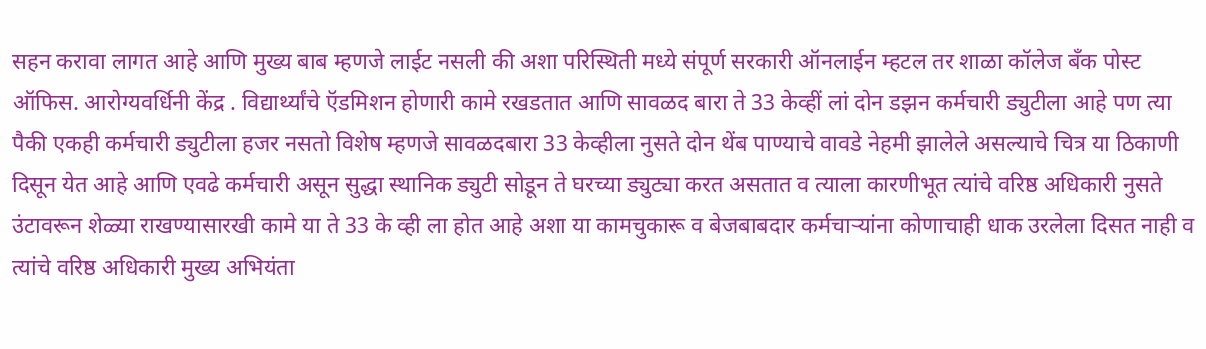सहन करावा लागत आहे आणि मुख्य बाब म्हणजे लाईट नसली की अशा परिस्थिती मध्ये संपूर्ण सरकारी ऑनलाईन म्हटल तर शाळा कॉलेज बँक पोस्ट ऑफिस. आरोग्यवर्धिनी केंद्र . विद्यार्थ्यांचे ऍडमिशन होणारी कामे रखडतात आणि सावळद बारा ते 33 केव्हीं लां दोन डझन कर्मचारी ड्युटीला आहे पण त्या पैकी एकही कर्मचारी ड्युटीला हजर नसतो विशेष म्हणजे सावळदबारा 33 केव्हीला नुसते दोन थेंब पाण्याचे वावडे नेहमी झालेले असल्याचे चित्र या ठिकाणी दिसून येत आहे आणि एवढे कर्मचारी असून सुद्धा स्थानिक ड्युटी सोडून ते घरच्या ड्युट्या करत असतात व त्याला कारणीभूत त्यांचे वरिष्ठ अधिकारी नुसते उंटावरून शेळ्या राखण्यासारखी कामे या ते 33 के व्ही ला होत आहे अशा या कामचुकारू व बेजबाबदार कर्मचाऱ्यांना कोणाचाही धाक उरलेला दिसत नाही व त्यांचे वरिष्ठ अधिकारी मुख्य अभियंता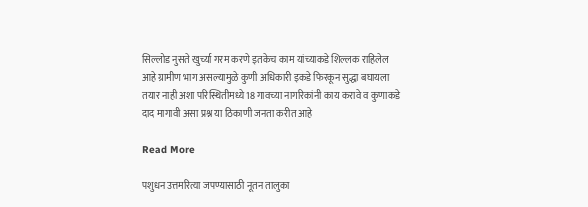सिल्लोड नुसते खुर्च्या गरम करणे इतकेच काम यांच्याकडे शिल्लक राहिलेल आहे ग्रामीण भाग असल्यामुळे कुणी अधिकारी इकडे फिरकून सुद्धा बघायला तयार नाही अशा परिस्थितीमध्ये 18 गावच्या नागरिकांनी काय करावे व कुणाकडे दाद मागावी असा प्रश्न या ठिकाणी जनता करीत आहे

Read More

पशुधन उत्तमरित्या जपण्यासाठी नूतन तालुका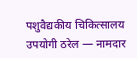पशुवैद्यकीय चिकित्सालय उपयोगी ठरेल — नामदार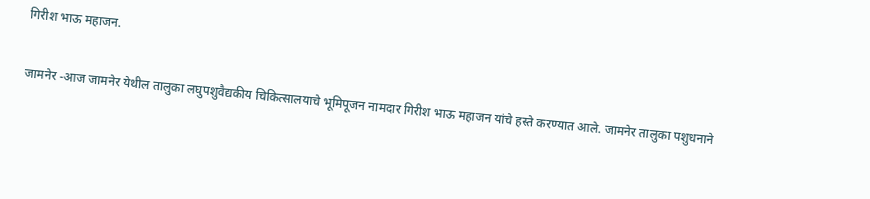गिरीश भाऊ महाजन.

जामनेर -आज जामनेर येथील तालुका लघुपशुवैद्यकीय चिकित्सालयाचे भूमिपूजन नामदार गिरीश भाऊ महाजन यांचे हस्ते करण्यात आले. जामनेर तालुका पशुधनाने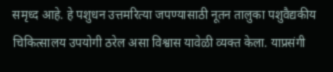समृध्द आहे. हे पशुधन उत्तमरित्या जपण्यासाठी नूतन तालुका पशुवैद्यकीय चिकित्सालय उपयोगी ठरेल असा विश्वास यावेळी व्यक्त केला. याप्रसंगी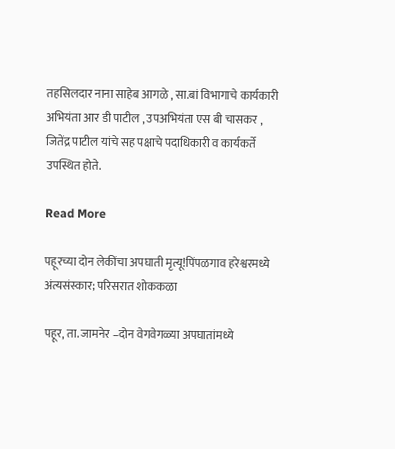तहसिलदार नाना साहेब आगळे , सा.बां विभागाचे कार्यकारी अभियंता आर डी पाटील , उपअभियंता एस बी चासकर , जितेंद्र पाटील यांचे सह पक्षाचे पदाधिकारी व कार्यकर्ते उपस्थित होते.

Read More

पहूरच्या दोन लेकींचा अपघाती मृत्यू!पिंपळगाव हरेश्वरमध्ये अंत्यसंस्कार; परिसरात शोककळा

पहूर, ता. जामनेर –दोन वेगवेगळ्या अपघातांमध्ये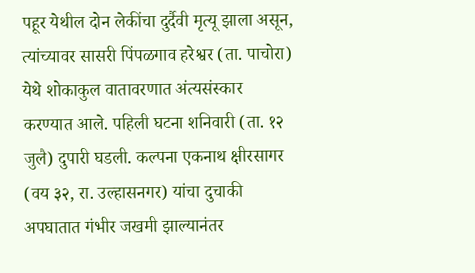पहूर येथील दोन लेकींचा दुर्दैवी मृत्यू झाला असून, त्यांच्यावर सासरी पिंपळगाव हरेश्वर (ता. पाचोरा) येथे शोकाकुल वातावरणात अंत्यसंस्कार करण्यात आले. पहिली घटना शनिवारी (ता. १२ जुलै) दुपारी घडली. कल्पना एकनाथ क्षीरसागर (वय ३२, रा. उल्हासनगर) यांचा दुचाकी अपघातात गंभीर जखमी झाल्यानंतर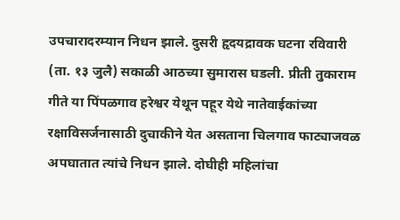उपचारादरम्यान निधन झाले. दुसरी हृदयद्रावक घटना रविवारी (ता. १३ जुलै) सकाळी आठच्या सुमारास घडली. प्रीती तुकाराम गीते या पिंपळगाव हरेश्वर येथून पहूर येथे नातेवाईकांच्या रक्षाविसर्जनासाठी दुचाकीने येत असताना चिलगाव फाट्याजवळ अपघातात त्यांचे निधन झाले. दोघीही महिलांचा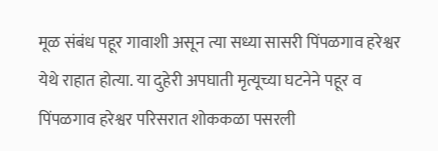मूळ संबंध पहूर गावाशी असून त्या सध्या सासरी पिंपळगाव हरेश्वर येथे राहात होत्या. या दुहेरी अपघाती मृत्यूच्या घटनेने पहूर व पिंपळगाव हरेश्वर परिसरात शोककळा पसरली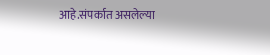आहे.संपर्कात असलेल्या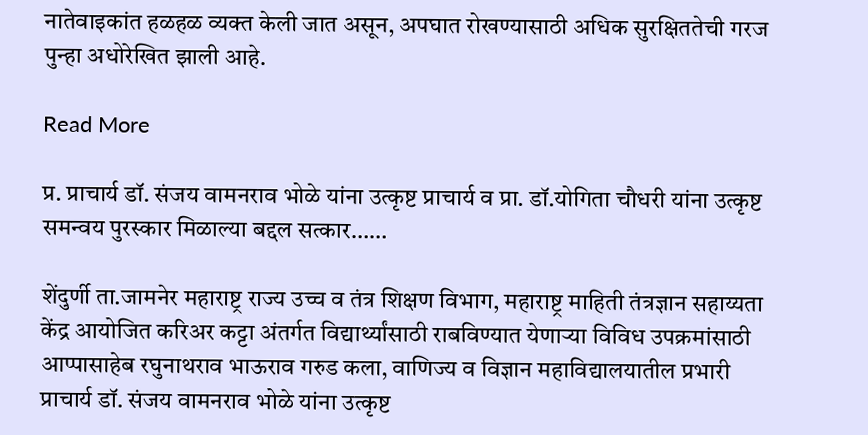नातेवाइकांत हळहळ व्यक्त केली जात असून, अपघात रोखण्यासाठी अधिक सुरक्षिततेची गरज पुन्हा अधोरेखित झाली आहे.

Read More

प्र. प्राचार्य डॉ. संजय वामनराव भोळे यांना उत्कृष्ट प्राचार्य व प्रा. डॉ.योगिता चौधरी यांना उत्कृष्ट समन्वय पुरस्कार मिळाल्या बद्दल सत्कार……

शेंदुर्णी ता.जामनेर महाराष्ट्र राज्य उच्च व तंत्र शिक्षण विभाग, महाराष्ट्र माहिती तंत्रज्ञान सहाय्यता केंद्र आयोजित करिअर कट्टा अंतर्गत विद्यार्थ्यांसाठी राबविण्यात येणाऱ्या विविध उपक्रमांसाठी आप्पासाहेब रघुनाथराव भाऊराव गरुड कला, वाणिज्य व विज्ञान महाविद्यालयातील प्रभारी प्राचार्य डॉ. संजय वामनराव भोळे यांना उत्कृष्ट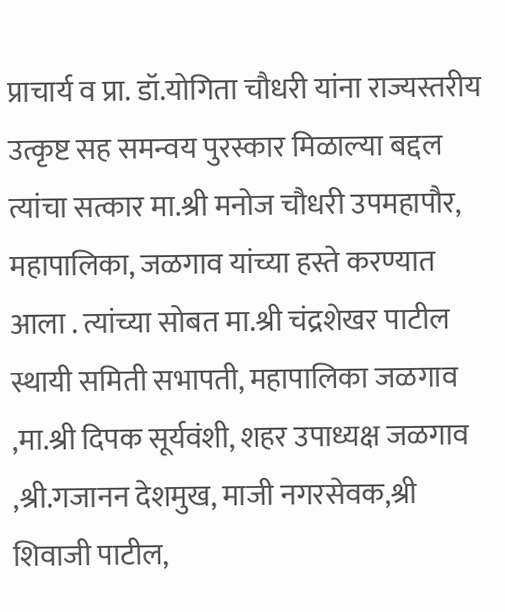प्राचार्य व प्रा. डॉ.योगिता चौधरी यांना राज्यस्तरीय उत्कृष्ट सह समन्वय पुरस्कार मिळाल्या बद्दल त्यांचा सत्कार मा.श्री मनोज चौधरी उपमहापौर, महापालिका, जळगाव यांच्या हस्ते करण्यात आला . त्यांच्या सोबत मा.श्री चंद्रशेखर पाटील स्थायी समिती सभापती, महापालिका जळगाव ,मा.श्री दिपक सूर्यवंशी, शहर उपाध्यक्ष जळगाव ,श्री.गजानन देशमुख, माजी नगरसेवक,श्री शिवाजी पाटील,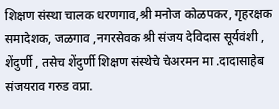शिक्षण संस्था चालक धरणगाव,श्री मनोज कोळपकर, गृहरक्षक समादेशक, जळगाव ,नगरसेवक श्री संजय देविदास सूर्यवंशी , शेंदुर्णी , तसेच शेंदुर्णी शिक्षण संस्थेचे चेअरमन मा .दादासाहेब संजयराव गरुड वप्रा.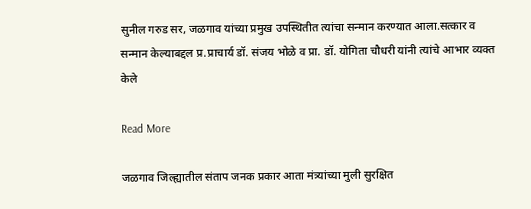सुनील गरुड सर, जळगाव यांच्या प्रमुख उपस्थितीत त्यांचा सन्मान करण्यात आला.सत्कार व सन्मान केल्याबद्दल प्र.प्राचार्य डॉ. संजय भोळे व प्रा. डॉ. योगिता चौधरी यांनी त्यांचे आभार व्यक्त केले

Read More

जळगाव जिल्ह्यातील संताप जनक प्रकार आता मंत्र्यांच्या मुली सुरक्षित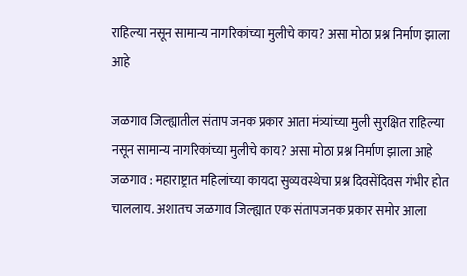राहिल्या नसून सामान्य नागरिकांच्या मुलीचे काय? असा मोठा प्रश्न निर्माण झाला आहे

जळगाव जिल्ह्यातील संताप जनक प्रकार आता मंत्र्यांच्या मुली सुरक्षित राहिल्या नसून सामान्य नागरिकांच्या मुलीचे काय? असा मोठा प्रश्न निर्माण झाला आहे जळगाव : महाराष्ट्रात महिलांच्या कायदा सुव्यवस्थेचा प्रश्न दिवसेंदिवस गंभीर होत चाललाय. अशातच जळगाव जिल्ह्यात एक संतापजनक प्रकार समोर आला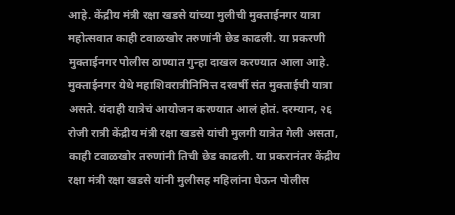आहे. केंद्रीय मंत्री रक्षा खडसे यांच्या मुलीची मुक्ताईनगर यात्रा महोत्सवात काही टवाळखोर तरुणांनी छेड काढली. या प्रकरणी मुक्ताईनगर पोलीस ठाण्यात गुन्हा दाखल करण्यात आला आहे. मुक्ताईनगर येथे महाशिवरात्रीनिमित्त दरवर्षी संत मुक्ताईची यात्रा असते. यंदाही यात्रेचं आयोजन करण्यात आलं होतं. दरम्यान, २६ रोजी रात्री केंद्रीय मंत्री रक्षा खडसे यांची मुलगी यात्रेत गेली असता, काही टवाळखोर तरुणांनी तिची छेड काढली. या प्रकरानंतर केंद्रीय रक्षा मंत्री रक्षा खडसे यांनी मुलीसह महिलांना घेऊन पोलीस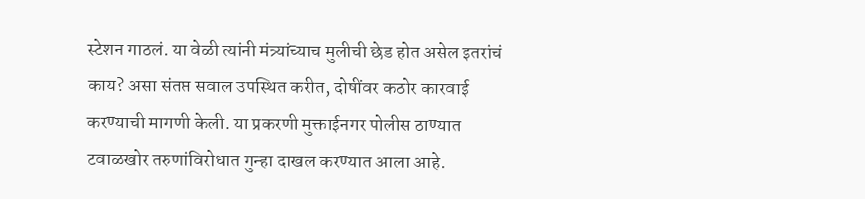स्टेशन गाठलं. या वेळी त्यांनी मंत्र्यांच्याच मुलीची छेड होत असेल इतरांचं काय? असा संतप्त सवाल उपस्थित करीत, दोषींवर कठोर कारवाई करण्याची मागणी केली. या प्रकरणी मुक्ताईनगर पोलीस ठाण्यात टवाळखोर तरुणांविरोधात गुन्हा दाखल करण्यात आला आहे.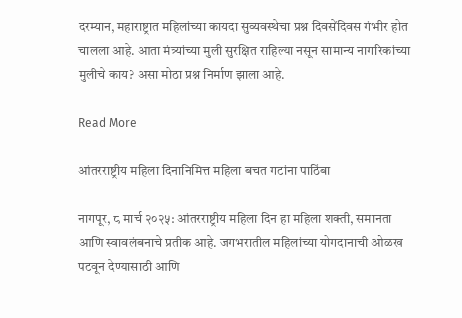दरम्यान, महाराष्ट्रात महिलांच्या कायदा सुव्यवस्थेचा प्रश्न दिवसेंदिवस गंभीर होत चालला आहे. आता मंत्र्यांच्या मुली सुरक्षित राहिल्या नसून सामान्य नागरिकांच्या मुलीचे काय? असा मोठा प्रश्न निर्माण झाला आहे.

Read More

आंतरराष्ट्रीय महिला दिनानिमित्त महिला बचत गटांना पाठिंबा

नागपूर, ८ मार्च २०२५: आंतरराष्ट्रीय महिला दिन हा महिला शक्ती, समानता आणि स्वावलंबनाचे प्रतीक आहे. जगभरातील महिलांच्या योगदानाची ओळख पटवून देण्यासाठी आणि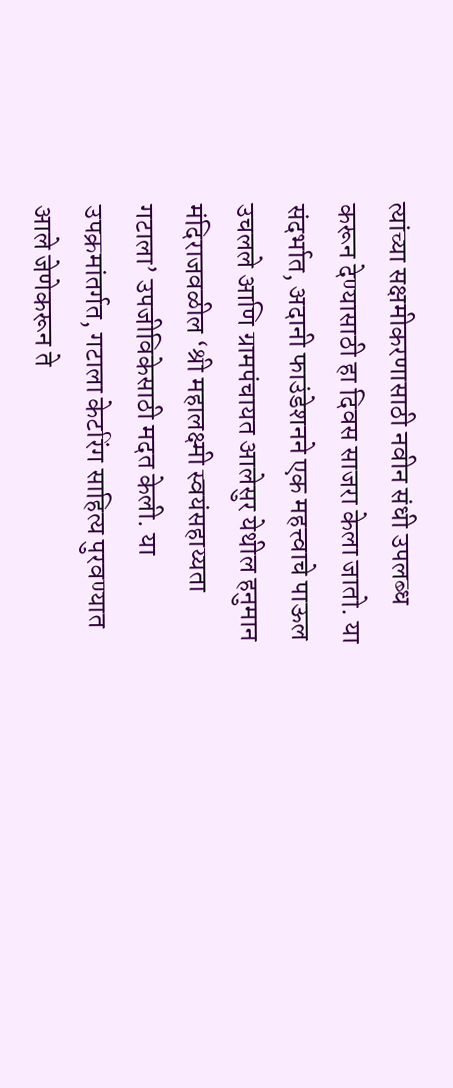त्यांच्या सक्षमीकरणासाठी नवीन संधी उपलब्ध करून देण्यासाठी हा दिवस साजरा केला जातो. या संदर्भात, अदानी फाउंडेशनने एक महत्त्वाचे पाऊल उचलले आणि ग्रामपंचायत आलेसुर येथील हनुमान मंदिराजवळील ‘श्री महालक्ष्मी स्वयंसहाय्यता गटाला’ उपजीविकेसाठी मदत केली. या उपक्रमांतर्गत, गटाला केटरिंग साहित्य पुरवण्यात आले जेणेकरून ते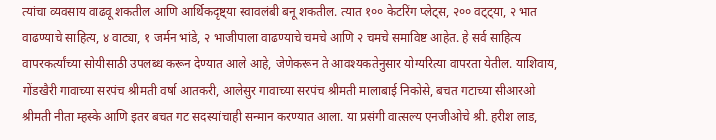त्यांचा व्यवसाय वाढवू शकतील आणि आर्थिकदृष्ट्या स्वावलंबी बनू शकतील. त्यात १०० केटरिंग प्लेट्स, २०० वट्ट्या, २ भात वाढण्याचे साहित्य, ४ वाट्या, १ जर्मन भांडे, २ भाजीपाला वाढण्याचे चमचे आणि २ चमचे समाविष्ट आहेत. हे सर्व साहित्य वापरकर्त्यांच्या सोयीसाठी उपलब्ध करून देण्यात आले आहे, जेणेकरून ते आवश्यकतेनुसार योग्यरित्या वापरता येतील. याशिवाय, गोंडखैरी गावाच्या सरपंच श्रीमती वर्षा आतकरी, आलेसुर गावाच्या सरपंच श्रीमती मालाबाई निकोसे, बचत गटाच्या सीआरओ श्रीमती नीता म्हस्के आणि इतर बचत गट सदस्यांचाही सन्मान करण्यात आला. या प्रसंगी वात्सल्य एनजीओचे श्री. हरीश लाड,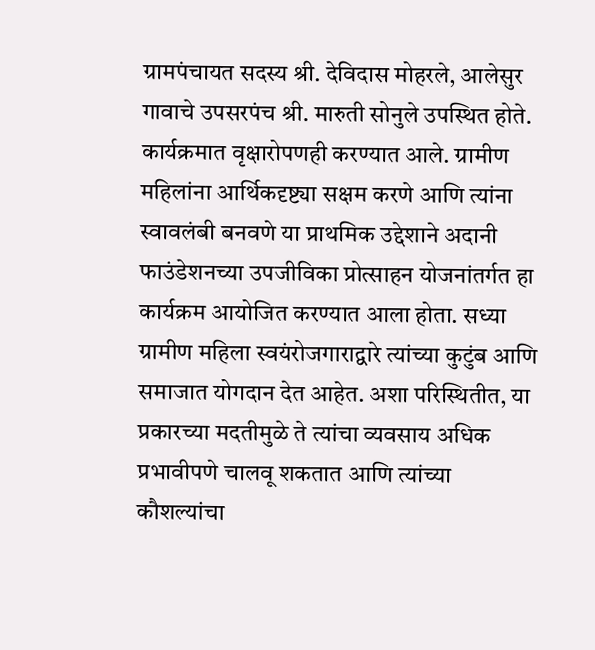ग्रामपंचायत सदस्य श्री. देविदास मोहरले, आलेसुर गावाचे उपसरपंच श्री. मारुती सोनुले उपस्थित होते. कार्यक्रमात वृक्षारोपणही करण्यात आले. ग्रामीण महिलांना आर्थिकदृष्ट्या सक्षम करणे आणि त्यांना स्वावलंबी बनवणे या प्राथमिक उद्देशाने अदानी फाउंडेशनच्या उपजीविका प्रोत्साहन योजनांतर्गत हा कार्यक्रम आयोजित करण्यात आला होता. सध्या ग्रामीण महिला स्वयंरोजगाराद्वारे त्यांच्या कुटुंब आणि समाजात योगदान देत आहेत. अशा परिस्थितीत, या प्रकारच्या मदतीमुळे ते त्यांचा व्यवसाय अधिक प्रभावीपणे चालवू शकतात आणि त्यांच्या कौशल्यांचा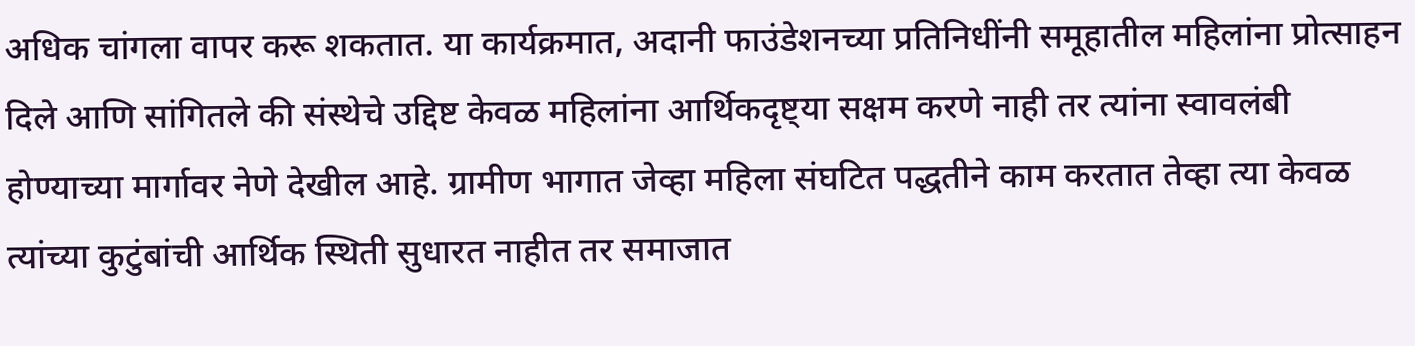अधिक चांगला वापर करू शकतात. या कार्यक्रमात, अदानी फाउंडेशनच्या प्रतिनिधींनी समूहातील महिलांना प्रोत्साहन दिले आणि सांगितले की संस्थेचे उद्दिष्ट केवळ महिलांना आर्थिकदृष्ट्या सक्षम करणे नाही तर त्यांना स्वावलंबी होण्याच्या मार्गावर नेणे देखील आहे. ग्रामीण भागात जेव्हा महिला संघटित पद्धतीने काम करतात तेव्हा त्या केवळ त्यांच्या कुटुंबांची आर्थिक स्थिती सुधारत नाहीत तर समाजात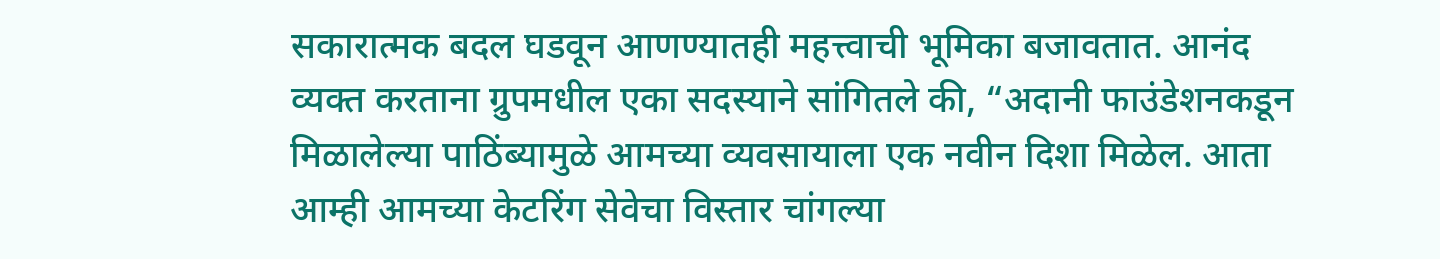सकारात्मक बदल घडवून आणण्यातही महत्त्वाची भूमिका बजावतात. आनंद व्यक्त करताना ग्रुपमधील एका सदस्याने सांगितले की, “अदानी फाउंडेशनकडून मिळालेल्या पाठिंब्यामुळे आमच्या व्यवसायाला एक नवीन दिशा मिळेल. आता आम्ही आमच्या केटरिंग सेवेचा विस्तार चांगल्या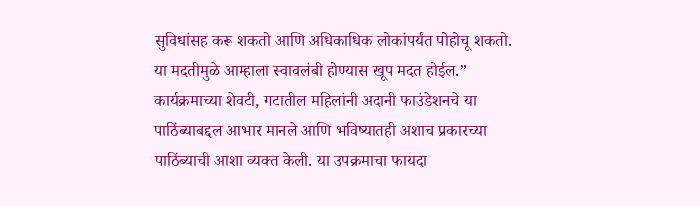सुविधांसह करू शकतो आणि अधिकाधिक लोकांपर्यंत पोहोचू शकतो. या मदतीमुळे आम्हाला स्वावलंबी होण्यास खूप मदत होईल.” कार्यक्रमाच्या शेवटी, गटातील महिलांनी अदानी फाउंडेशनचे या पाठिंब्याबद्दल आभार मानले आणि भविष्यातही अशाच प्रकारच्या पाठिंब्याची आशा व्यक्त केली. या उपक्रमाचा फायदा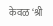केवळ ‘श्री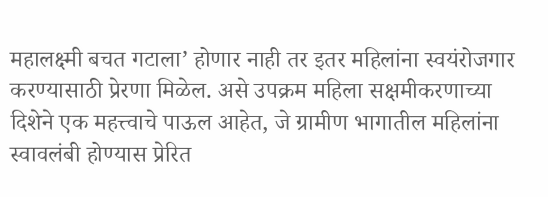महालक्ष्मी बचत गटाला’ होणार नाही तर इतर महिलांना स्वयंरोजगार करण्यासाठी प्रेरणा मिळेल. असे उपक्रम महिला सक्षमीकरणाच्या दिशेने एक महत्त्वाचे पाऊल आहेत, जे ग्रामीण भागातील महिलांना स्वावलंबी होण्यास प्रेरित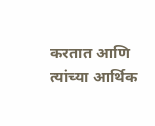करतात आणि त्यांच्या आर्थिक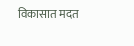विकासात मदत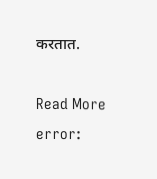करतात.

Read More
error: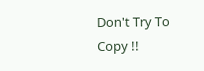Don't Try To Copy !!